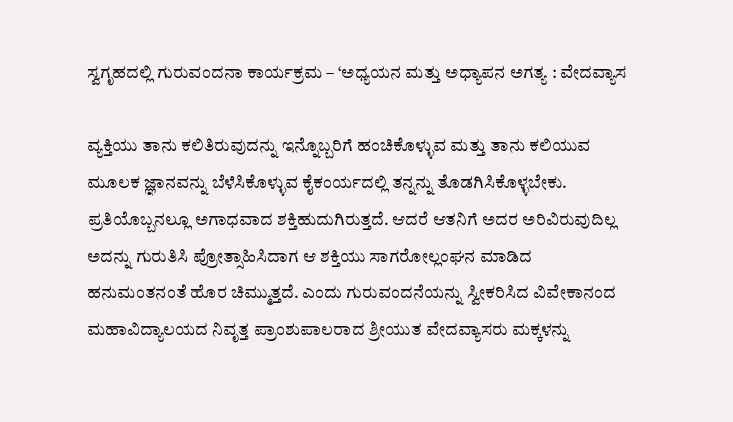ಸ್ವಗೃಹದಲ್ಲಿ ಗುರುವಂದನಾ ಕಾರ್ಯಕ್ರಮ – ‘ಅಧ್ಯಯನ ಮತ್ತು ಅಧ್ಯಾಪನ ಅಗತ್ಯ : ವೇದವ್ಯಾಸ

ವ್ಯಕ್ತಿಯು ತಾನು ಕಲಿತಿರುವುದನ್ನು ಇನ್ನೊಬ್ಬರಿಗೆ ಹಂಚಿಕೊಳ್ಳುವ ಮತ್ತು ತಾನು ಕಲಿಯುವ ಮೂಲಕ ಜ್ಞಾನವನ್ನು ಬೆಳೆಸಿಕೊಳ್ಳುವ ಕೈಕಂರ್ಯದಲ್ಲಿ ತನ್ನನ್ನು ತೊಡಗಿಸಿಕೊಳ್ಳಬೇಕು. ಪ್ರತಿಯೊಬ್ಬನಲ್ಲೂ ಅಗಾಧವಾದ ಶಕ್ತಿಹುದುಗಿರುತ್ತದೆ. ಆದರೆ ಆತನಿಗೆ ಅದರ ಅರಿವಿರುವುದಿಲ್ಲ ಅದನ್ನು ಗುರುತಿಸಿ ಪ್ರೋತ್ಸಾಹಿಸಿದಾಗ ಆ ಶಕ್ತಿಯು ಸಾಗರೋಲ್ಲಂಘನ ಮಾಡಿದ ಹನುಮಂತನಂತೆ ಹೊರ ಚಿಮ್ಮುತ್ತದೆ. ಎಂದು ಗುರುವಂದನೆಯನ್ನು ಸ್ವೀಕರಿಸಿದ ವಿವೇಕಾನಂದ ಮಹಾವಿದ್ಯಾಲಯದ ನಿವೃತ್ತ ಪ್ರಾಂಶುಪಾಲರಾದ ಶ್ರೀಯುತ ವೇದವ್ಯಾಸರು ಮಕ್ಕಳನ್ನು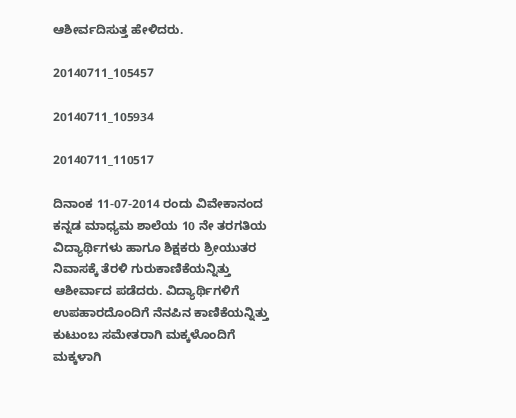ಆಶೀರ್ವದಿಸುತ್ತ ಹೇಳಿದರು.

20140711_105457

20140711_105934

20140711_110517

ದಿನಾಂಕ 11-07-2014 ರಂದು ವಿವೇಕಾನಂದ ಕನ್ನಡ ಮಾಧ್ಯಮ ಶಾಲೆಯ 10 ನೇ ತರಗತಿಯ ವಿದ್ಯಾರ್ಥಿಗಳು ಹಾಗೂ ಶಿಕ್ಷಕರು ಶ್ರೀಯುತರ ನಿವಾಸಕ್ಕೆ ತೆರಳಿ ಗುರುಕಾಣಿಕೆಯನ್ನಿತ್ತು ಆಶೀರ್ವಾದ ಪಡೆದರು. ವಿದ್ಯಾರ್ಥಿಗಳಿಗೆ ಉಪಹಾರದೊಂದಿಗೆ ನೆನಪಿನ ಕಾಣಿಕೆಯನ್ನಿತ್ತು ಕುಟುಂಬ ಸಮೇತರಾಗಿ ಮಕ್ಕಳೊಂದಿಗೆ ಮಕ್ಕಳಾಗಿ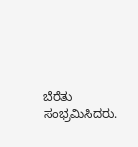ಬೆರೆತು ಸಂಭ್ರಮಿಸಿದರು.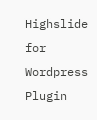Highslide for Wordpress Plugin